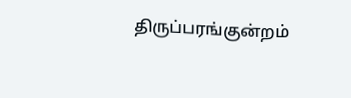திருப்பரங்குன்றம்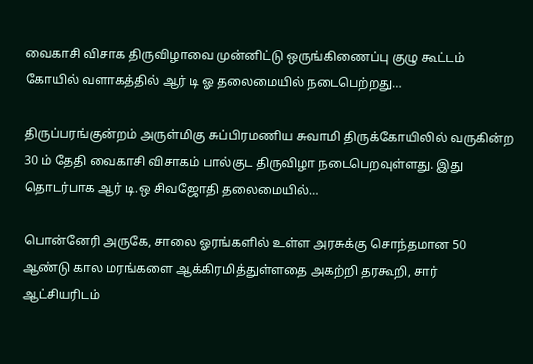வைகாசி விசாக திருவிழாவை முன்னிட்டு ஒருங்கிணைப்பு குழு கூட்டம் கோயில் வளாகத்தில் ஆர் டி ஓ தலைமையில் நடைபெற்றது…

திருப்பரங்குன்றம் அருள்மிகு சுப்பிரமணிய சுவாமி திருக்கோயிலில் வருகின்ற 30 ம் தேதி வைகாசி விசாகம் பால்குட திருவிழா நடைபெறவுள்ளது. இது தொடர்பாக ஆர் டி.ஒ சிவஜோதி தலைமையில்…

பொன்னேரி அருகே, சாலை ஓரங்களில் உள்ள அரசுக்கு சொந்தமான 50 ஆண்டு கால மரங்களை ஆக்கிரமித்துள்ளதை அகற்றி தரகூறி, சார் ஆட்சியரிடம்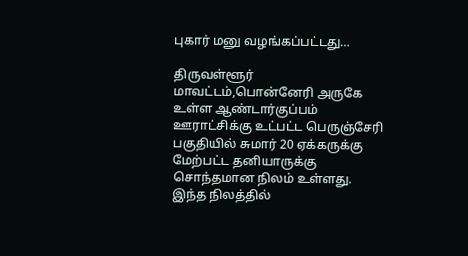புகார் மனு வழங்கப்பட்டது…

திருவள்ளூர் மாவட்டம்,பொன்னேரி அருகே உள்ள ஆண்டார்குப்பம் ஊராட்சிக்கு உட்பட்ட பெருஞ்சேரி பகுதியில் சுமார் 20 ஏக்கருக்கு மேற்பட்ட தனியாருக்கு சொந்தமான நிலம் உள்ளது. இந்த நிலத்தில்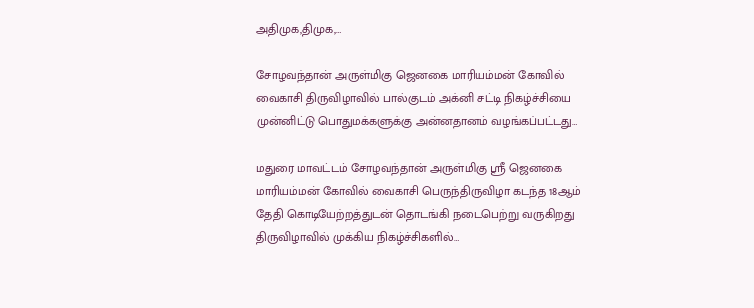அதிமுக,திமுக,…

சோழவந்தான் அருள்மிகு ஜெனகை மாரியம்மன் கோவில் வைகாசி திருவிழாவில் பால்குடம் அக்னி சட்டி நிகழ்ச்சியை முன்னிட்டு பொதுமக்களுக்கு அன்னதானம் வழங்கப்பட்டது…

மதுரை மாவட்டம் சோழவந்தான் அருள்மிகு ஸ்ரீ ஜெனகை மாரியம்மன் கோவில் வைகாசி பெருந்திருவிழா கடந்த 18ஆம் தேதி கொடியேற்றத்துடன் தொடங்கி நடைபெற்று வருகிறது திருவிழாவில் முக்கிய நிகழ்ச்சிகளில்…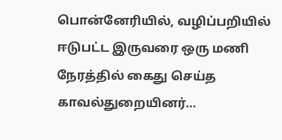பொன்னேரியில், வழிப்பறியில் ஈடுபட்ட இருவரை ஒரு மணி நேரத்தில் கைது செய்த காவல்துறையினர்…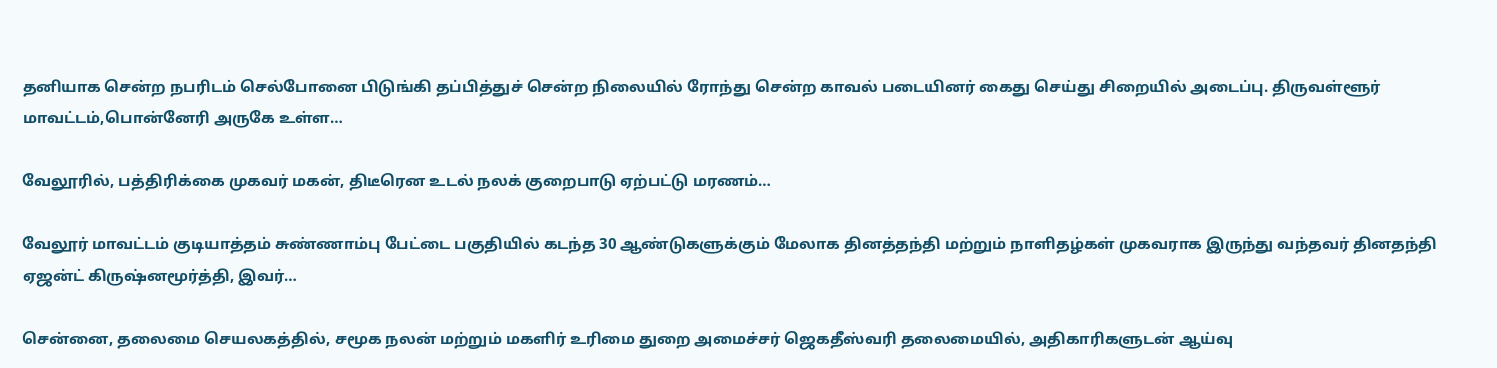தனியாக சென்ற நபரிடம் செல்போனை பிடுங்கி தப்பித்துச் சென்ற நிலையில் ரோந்து சென்ற காவல் படையினர் கைது செய்து சிறையில் அடைப்பு. திருவள்ளூர் மாவட்டம்,பொன்னேரி அருகே உள்ள…

வேலூரில், பத்திரிக்கை முகவர் மகன், திடீரென உடல் நலக் குறைபாடு ஏற்பட்டு மரணம்…

வேலூர் மாவட்டம் குடியாத்தம் சுண்ணாம்பு பேட்டை பகுதியில் கடந்த 30 ஆண்டுகளுக்கும் மேலாக தினத்தந்தி மற்றும் நாளிதழ்கள் முகவராக இருந்து வந்தவர் தினதந்தி ஏஜன்ட் கிருஷ்னமூர்த்தி, இவர்…

சென்னை, தலைமை செயலகத்தில், சமூக நலன் மற்றும் மகளிர் உரிமை துறை அமைச்சர் ஜெகதீஸ்வரி தலைமையில், அதிகாரிகளுடன் ஆய்வு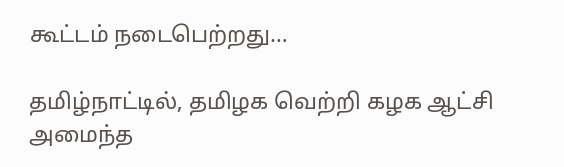கூட்டம் நடைபெற்றது…

தமிழ்நாட்டில், தமிழக வெற்றி கழக ஆட்சி அமைந்த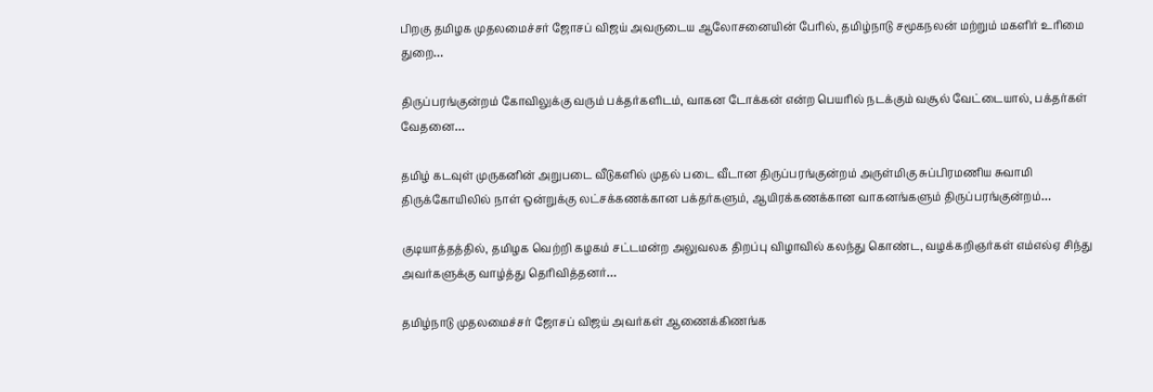பிறகு தமிழக முதலமைச்சர் ஜோசப் விஜய் அவருடைய ஆலோசனையின் பேரில், தமிழ்நாடு சமூகநலன் மற்றும் மகளிர் உரிமை துறை…

திருப்பரங்குன்றம் கோவிலுக்கு வரும் பக்தர்களிடம், வாகன டோக்கன் என்ற பெயரில் நடக்கும் வசூல் வேட்டையால், பக்தர்கள் வேதனை…

தமிழ் கடவுள் முருகனின் அறுபடை வீடுகளில் முதல் படை வீடான திருப்பரங்குன்றம் அருள்மிகு சுப்பிரமணிய சுவாமி திருக்கோயிலில் நாள் ஒன்றுக்கு லட்சக்கணக்கான பக்தர்களும், ஆயிரக்கணக்கான வாகனங்களும் திருப்பரங்குன்றம்…

குடியாத்தத்தில், தமிழக வெற்றி கழகம் சட்டமன்ற அலுவலக திறப்பு விழாவில் கலந்து கொண்ட, வழக்கறிஞர்கள் எம்எல்ஏ சிந்து அவர்களுக்கு வாழ்த்து தெரிவித்தனர்…

தமிழ்நாடு முதலமைச்சர் ஜோசப் விஜய் அவர்கள் ஆணைக்கிணங்க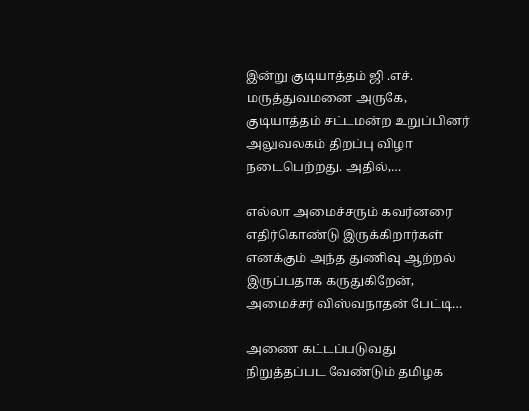இன்று குடியாத்தம் ஜி .எச். மருத்துவமனை அருகே, குடியாத்தம் சட்டமன்ற உறுப்பினர் அலுவலகம் திறப்பு விழா நடைபெற்றது. அதில்,…

எல்லா அமைச்சரும் கவர்னரை எதிர்கொண்டு இருக்கிறார்கள் எனக்கும் அந்த துணிவு ஆற்றல் இருப்பதாக கருதுகிறேன், அமைச்சர் விஸ்வநாதன் பேட்டி…

அணை கட்டப்படுவது நிறுத்தப்பட வேண்டும் தமிழக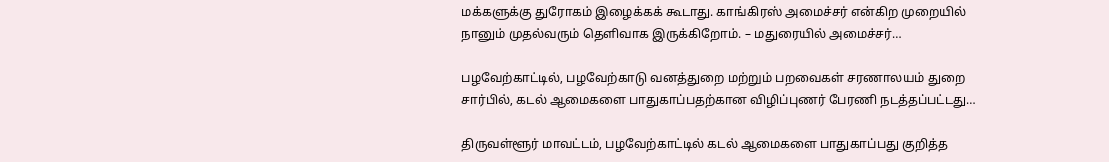மக்களுக்கு துரோகம் இழைக்கக் கூடாது. காங்கிரஸ் அமைச்சர் என்கிற முறையில் நானும் முதல்வரும் தெளிவாக இருக்கிறோம். – மதுரையில் அமைச்சர்…

பழவேற்காட்டில், பழவேற்காடு வனத்துறை மற்றும் பறவைகள் சரணாலயம் துறை சார்பில், கடல் ஆமைகளை பாதுகாப்பதற்கான விழிப்புணர் பேரணி நடத்தப்பட்டது…

திருவள்ளூர் மாவட்டம், பழவேற்காட்டில் கடல் ஆமைகளை பாதுகாப்பது குறித்த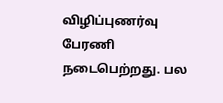விழிப்புணர்வு பேரணி நடைபெற்றது. பல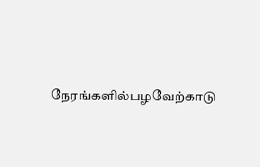நேரங்களில்பழவேற்காடு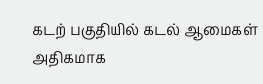கடற் பகுதியில் கடல் ஆமைகள் அதிகமாக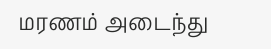மரணம் அடைந்து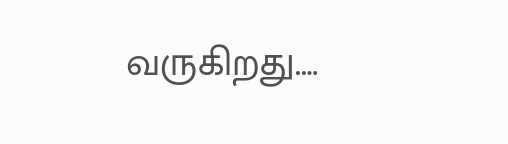வருகிறது.…